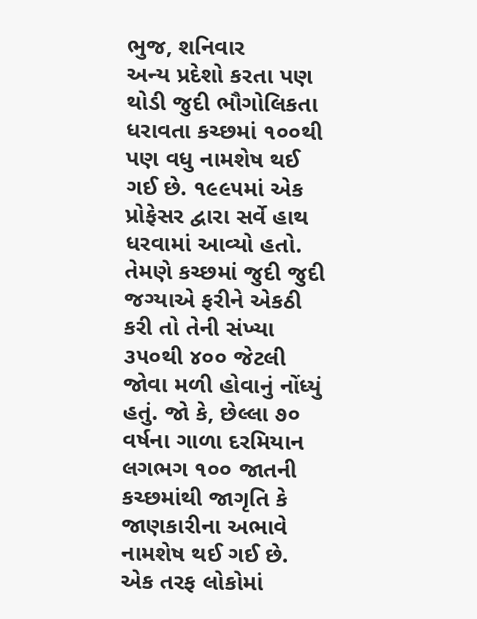ભુજ, શનિવાર
અન્ય પ્રદેશો કરતા પણ થોડી જુદી ભૌગોલિકતા ધરાવતા કચ્છમાં ૧૦૦થી પણ વધુ નામશેષ થઈ ગઈ છે. ૧૯૯૫માં એક પ્રોફેસર દ્વારા સર્વે હાથ ધરવામાં આવ્યો હતો. તેમણે કચ્છમાં જુદી જુદી જગ્યાએ ફરીને એકઠી કરી તો તેની સંખ્યા ૩૫૦થી ૪૦૦ જેટલી જોવા મળી હોવાનું નોંધ્યું હતું. જો કે, છેલ્લા ૭૦ વર્ષના ગાળા દરમિયાન લગભગ ૧૦૦ જાતની કચ્છમાંથી જાગૃતિ કે જાણકારીના અભાવે નામશેષ થઈ ગઈ છે.
એક તરફ લોકોમાં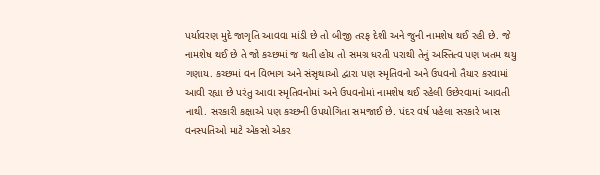પર્યાવરણ મુદે જાગૃતિ આવવા માંડી છે તો બીજી તરફ દેશી અને જુની નામશેષ થઈ રહી છે. જે નામશેષ થઈ છે તે જો કચ્છમાં જ થતી હોય તો સમગ્ર ધરતી પરાથી તેનું અસ્તિત્વ પણ ખતમ થયુ ગણાય. કચ્છમાં વન વિભાગ અને સંસૃથાઓ દ્વારા પણ સ્મૃતિવનો અને ઉપવનો તૈયાર કરવામાં આવી રહ્યા છે પરંતુ આવા સ્મૃતિવનોમાં અને ઉપવનોમાં નામશેષ થઈ રહેલી ઉછેરવામાં આવતી નાથી. સરકારી કક્ષાએ પણ કચ્છની ઉપયોગિતા સમજાઈ છે. પંદર વર્ષ પહેલા સરકારે ખાસ વનસ્પતિઓ માટે એકસો એકર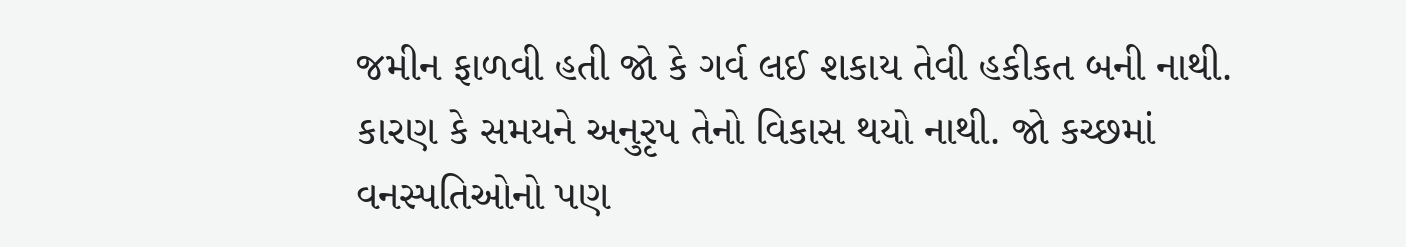જમીન ફાળવી હતી જો કે ગર્વ લઈ શકાય તેવી હકીકત બની નાથી. કારણ કે સમયને અનુરૃપ તેનો વિકાસ થયો નાથી. જો કચ્છમાં વનસ્પતિઓનો પણ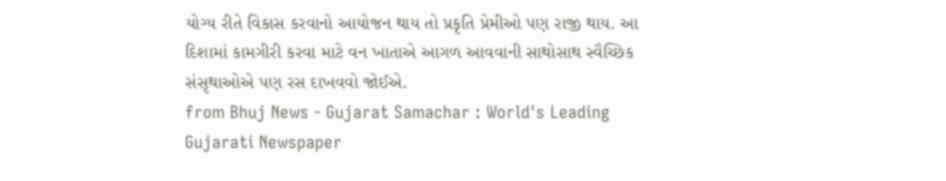યોગ્ય રીતે વિકાસ કરવાનો આયોજન થાય તો પ્રકૃતિ પ્રેમીઓ પણ રાજી થાય. આ દિશામાં કામગીરી કરવા માટે વન ખાતાએ આગળ આવવાની સાથોસાથ સ્વૈચ્છિક સંસૃથાઓએ પણ રસ દાખવવો જોઈએ.
from Bhuj News - Gujarat Samachar : World's Leading Gujarati Newspaper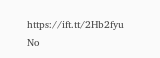https://ift.tt/2Hb2fyu
No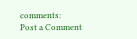comments:
Post a Comment